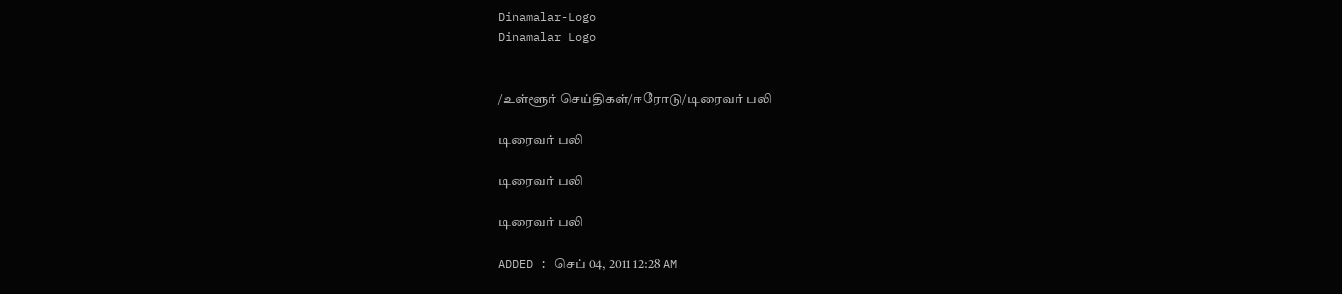Dinamalar-Logo
Dinamalar Logo


/உள்ளூர் செய்திகள்/ஈரோடு/டிரைவர் பலி

டிரைவர் பலி

டிரைவர் பலி

டிரைவர் பலி

ADDED : செப் 04, 2011 12:28 AM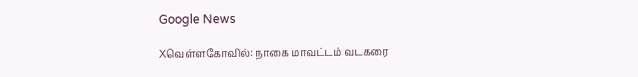Google News

Xவெள்ளகோவில்: நாகை மாவட்டம் வடகரை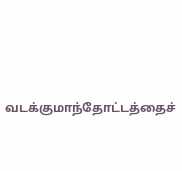வடக்குமாந்தோட்டத்தைச்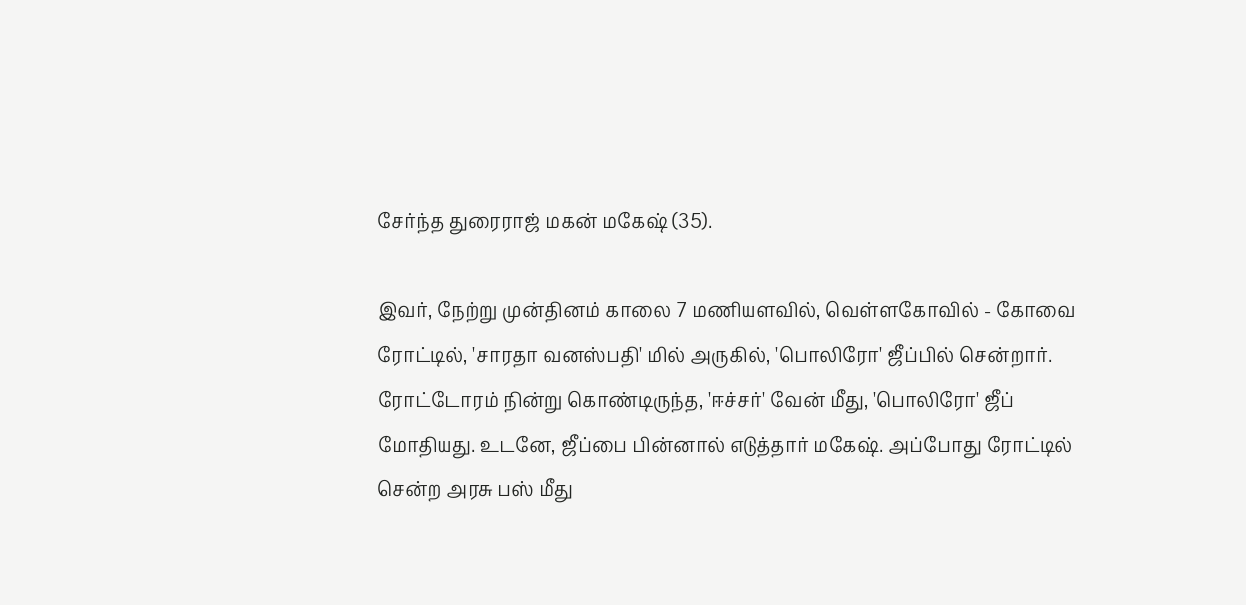சேர்ந்த துரைராஜ் மகன் மகேஷ் (35).

இவர், நேற்று முன்தினம் காலை 7 மணியளவில், வெள்ளகோவில் - கோவை ரோட்டில், 'சாரதா வனஸ்பதி' மில் அருகில், 'பொலிரோ' ஜீப்பில் சென்றார். ரோட்டோரம் நின்று கொண்டிருந்த, 'ஈச்சர்' வேன் மீது, 'பொலிரோ' ஜீப் மோதியது. உடனே, ஜீப்பை பின்னால் எடுத்தார் மகேஷ். அப்போது ரோட்டில் சென்ற அரசு பஸ் மீது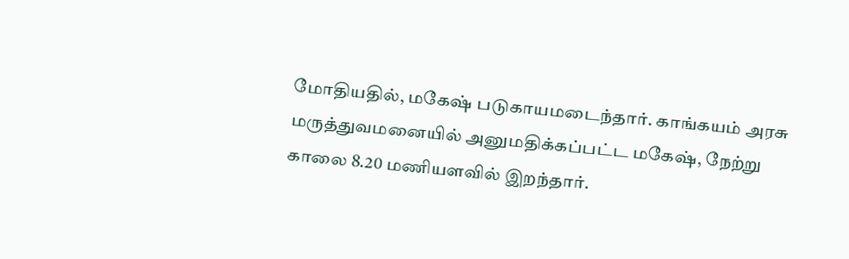மோதியதில், மகேஷ் படுகாயமடைந்தார். காங்கயம் அரசு மருத்துவமனையில் அனுமதிக்கப்பட்ட மகேஷ், நேற்று காலை 8.20 மணியளவில் இறந்தார்.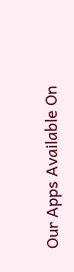Our Apps Available On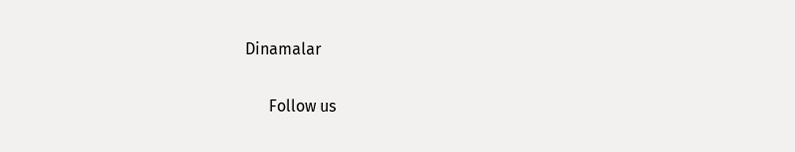Dinamalar

      Follow us